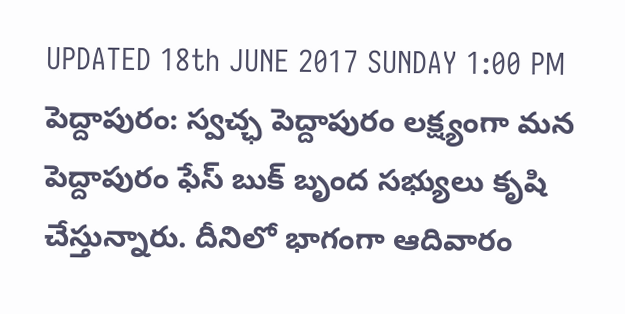UPDATED 18th JUNE 2017 SUNDAY 1:00 PM
పెద్దాపురం: స్వచ్ఛ పెద్దాపురం లక్ష్యంగా మన పెద్దాపురం ఫేస్ బుక్ బృంద సభ్యులు కృషి చేస్తున్నారు. దీనిలో భాగంగా ఆదివారం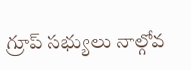గ్రూప్ సభ్యులు నాల్గోవ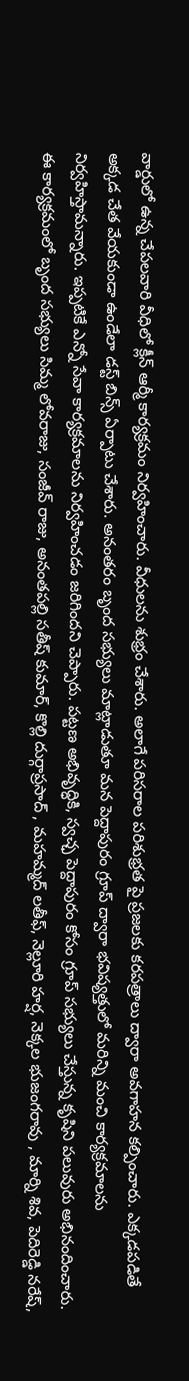వార్డులో ఉన్న చేపలవారి వీధిలో క్లీన్ ఆర్మీ కార్యక్రమం నిర్వహించారు. వీధులను శుభ్రం చేశారు. అలాగే పరిసరాల పరిశుభ్రత పై ప్రజలకు కరపత్రాలు ద్వారా అవగాహన కల్పించారు. ఎక్కడపడితే అక్కడ చేత వేయకుండా ఉండేలా డస్ట్ బిన్స్ ఏర్పాటు చేశారు. అనంతరం బృంద సభ్యులు మాట్లాడుతూ మన పెద్దాపురం గ్రూప్ ద్వారా భవిష్యత్తులో మరిన్ని మంచి కార్యక్రమాలను నిర్వహిస్తామన్నారు. ఇప్పటికే ఎన్నో సేవా కార్యక్రమాలను నిర్వహించడం జరిగిందని చెప్పారు. పట్టణ అభివృద్ధికి, స్వచ్ఛ పెద్దాపురం కోసం గ్రూప్ సభ్యులు చేస్తున్న కృషిని పలువురు అభినందించారు. ఈ కార్యక్రమంలో బృంద సభ్యులు సిమ్మ లోవరాజు, సంజీవ్ రాజు, అనంతపల్లి సతీష్ కుమార్, కొల్లి దుర్గాప్రసాద్ , మహమ్మద్ లతీఫ్, నెల్లూరి హర్ష, నెక్కల భుజంగరావు , మార్ని శివ, పెదిరెడ్డి నరేష్,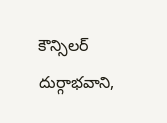కౌన్సిలర్ దుర్గాభవాని,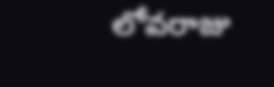లోవరాజు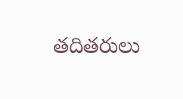తదితరులు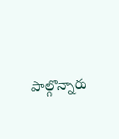పాల్గొన్నారు